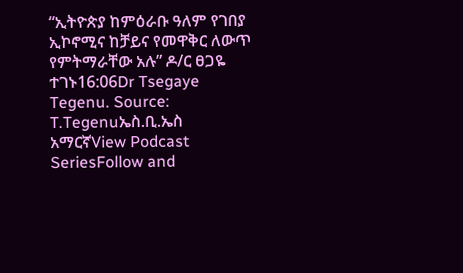“ኢትዮጵያ ከምዕራቡ ዓለም የገበያ ኢኮኖሚና ከቻይና የመዋቅር ለውጥ የምትማራቸው አሉ” ዶ/ር ፀጋዬ ተገኑ16:06Dr Tsegaye Tegenu. Source: T.Tegenuኤስ.ቢ.ኤስ አማርኛView Podcast SeriesFollow and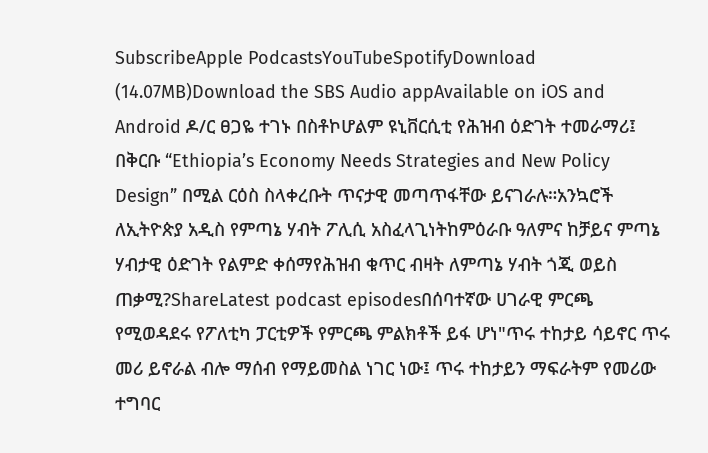SubscribeApple PodcastsYouTubeSpotifyDownload (14.07MB)Download the SBS Audio appAvailable on iOS and Android ዶ/ር ፀጋዬ ተገኑ በስቶኮሆልም ዩኒቨርሲቲ የሕዝብ ዕድገት ተመራማሪ፤ በቅርቡ “Ethiopia’s Economy Needs Strategies and New Policy Design” በሚል ርዕስ ስላቀረቡት ጥናታዊ መጣጥፋቸው ይናገራሉ።አንኳሮች ለኢትዮጵያ አዲስ የምጣኔ ሃብት ፖሊሲ አስፈላጊነትከምዕራቡ ዓለምና ከቻይና ምጣኔ ሃብታዊ ዕድገት የልምድ ቀሰማየሕዝብ ቁጥር ብዛት ለምጣኔ ሃብት ጎጂ ወይስ ጠቃሚ?ShareLatest podcast episodesበሰባተኛው ሀገራዊ ምርጫ የሚወዳደሩ የፖለቲካ ፓርቲዎች የምርጫ ምልክቶች ይፋ ሆነ"ጥሩ ተከታይ ሳይኖር ጥሩ መሪ ይኖራል ብሎ ማሰብ የማይመስል ነገር ነው፤ ጥሩ ተከታይን ማፍራትም የመሪው ተግባር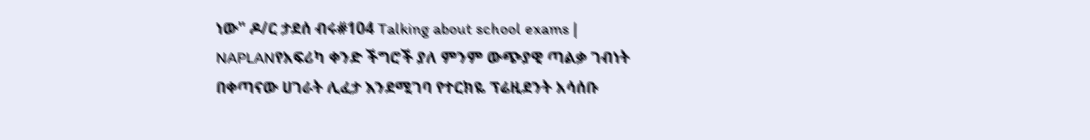ነው" ዶ/ር ታደሰ ብሩ#104 Talking about school exams | NAPLANየአፍሪካ ቀንድ ችግሮች ያለ ምንም ውጭያዊ ጣልቃ ገብነት በቀጣናው ሀገራት ሊፈታ እንደሚገባ የተርክዬ ፕሬዚደንት አሳሰቡ